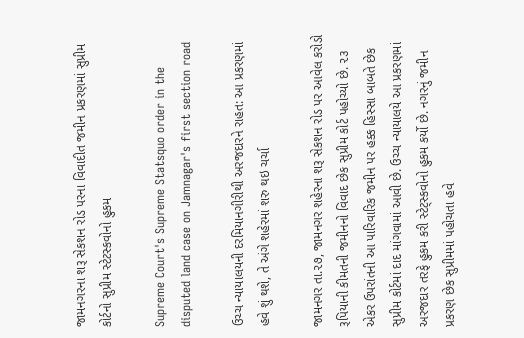જામનગરના શરૂ સેકશન રોડ પરના વિવાદીત જમીન પ્રકરણમાં સુપ્રીમ કોર્ટનો સુપ્રીમ સ્ટેટસ્કવોનો હુકમ

Supreme Court's Supreme Statsquo order in the disputed land case on Jamnagar's first section road

ઉચ્ચ ન્યાયાલયની દરમિયાનગીરીથી અરજદારને રાહત: આ પ્રકરણમાં હવે શું થશે, તે અંગે શહેરમાં શરુ થઇ ચર્ચા

જામનગર તા.૨૭, જામનગર શહેરના શરૂ સેકશન રોડ પર આવેલ કરોડો રૂપિયાની કીમતની જમીનનો વિવાદ છેક સુપ્રીમ કોર્ટ પહોચ્યો છે. ૨૩ એકર ઉપરાંતની આ પારિવારિક જમીન પર હક્ક હિસ્સા બાબતે છેક સુપ્રીમ કોર્ટમાં દાદ માંગવામાં આવી છે. ઉચ્ચ ન્યાયાલયે આ પ્રકરણમાં અરજદાર તરફે હુકમ કરી સ્ટેટ્સ્કવોનો હુકમ કર્યો છે. નગરનું જમીન પ્રકરણ છેક સુપ્રીમમાં પહોચતા હવે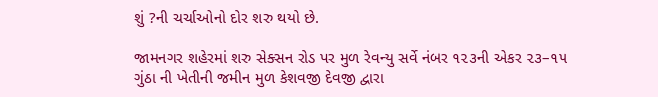શું ?ની ચર્ચાઓનો દોર શરુ થયો છે.

જામનગર શહેરમાં શરુ સેક્સન રોડ પર મુળ રેવન્યુ સર્વે નંબર ૧૨૩ની એકર ૨૩–૧૫ ગુંઠા ની ખેતીની જમીન મુળ કેશવજી દેવજી દ્વારા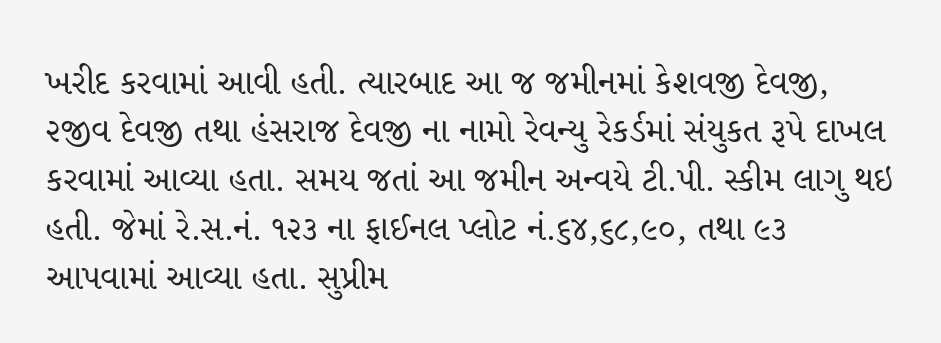ખરીદ કરવામાં આવી હતી. ત્યારબાદ આ જ જમીનમાં કેશવજી દેવજી, ૨જીવ દેવજી તથા હંસરાજ દેવજી ના નામો રેવન્યુ રેકર્ડમાં સંયુકત રૂપે દાખલ કરવામાં આવ્યા હતા. સમય જતાં આ જમીન અન્વયે ટી.પી. સ્કીમ લાગુ થઇ હતી. જેમાં રે.સ.નં. ૧૨૩ ના ફાઈનલ પ્લોટ નં.૬૪,૬૮,૯૦, તથા ૯૩ આપવામાં આવ્યા હતા. સુપ્રીમ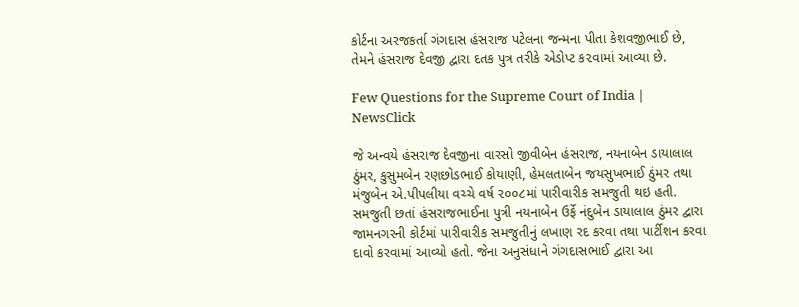કોર્ટના અરજકર્તા ગંગદાસ હંસરાજ પટેલના જન્મના પીતા કેશવજીભાઈ છે, તેમને હંસરાજ દેવજી દ્વારા દતક પુત્ર તરીકે એડોપ્ટ ક૨વામાં આવ્યા છે.

Few Questions for the Supreme Court of India | NewsClick

જે અન્વયે હંસરાજ દેવજીના વારસો જીવીબેન હંસરાજ, નયનાબેન ડાયાલાલ ઠુંમર, કુસુમબેન રણછોડભાઈ કોયાણી, હેમલતાબેન જયસુખભાઈ ઠુંમર તથા મંજુબેન એ.પીપલીયા વચ્ચે વર્ષ ૨૦૦૮માં પારીવારીક સમજુતી થઇ હતી. સમજુતી છતાં હંસરાજભાઈના પુત્રી નયનાબેન ઉર્ફે નંદુબેન ડાયાલાલ ઠુંમર દ્વારા જામનગરની કોર્ટમાં પારીવારીક સમજુતીનું લખાણ રદ કરવા તથા પાર્ટીશન કરવા દાવો કરવામાં આવ્યો હતો. જેના અનુસંધાને ગંગદાસભાઈ દ્વારા આ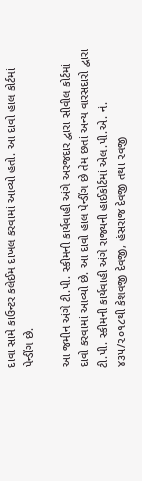દાવા સામે કાઉન્ટર કલેઈમ દાખલ કરવામાં આવ્યો હતો. આ દાવો હાલ કોર્ટમાં પેન્ડીંગ છે.

આ જમીન અંગે ટી.પી. સ્કીમની કાર્યવાહી અંગે અરજદાર દ્વારા સીવીલ કોર્ટમાં દાવો કરવામાં આવ્યો છે. આ દાવો હાલ પેન્ડીંગ છે તેમ છતાં અન્ય વારસદારો દ્વારા ટી.પી. સ્કીમની કાર્યવાહી અંગે રાજ્યની હાઈકોર્ટમાં એલ.પી.એ. નં. ૪૩૫/૨૦૧૮થી કેશવજી દેવજી, હંસરાજ દેવજી તથા ૨વજી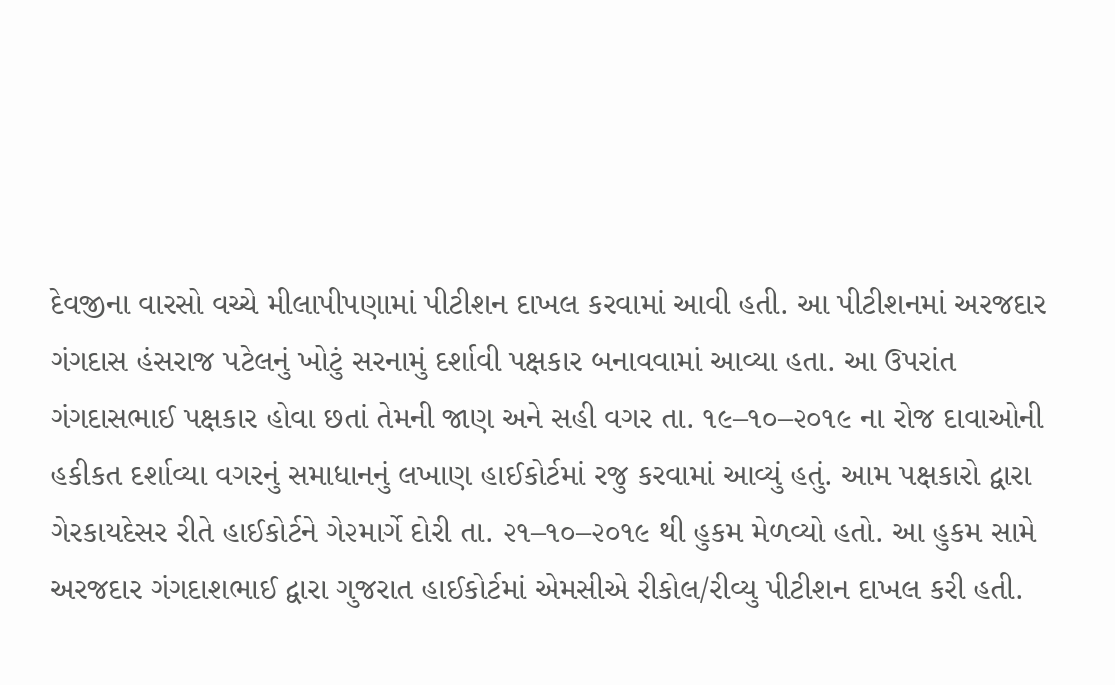દેવજીના વારસો વચ્ચે મીલાપીપણામાં પીટીશન દાખલ કરવામાં આવી હતી. આ પીટીશનમાં અરજદાર ગંગદાસ હંસરાજ પટેલનું ખોટું સરનામું દર્શાવી પક્ષકાર બનાવવામાં આવ્યા હતા. આ ઉપરાંત ગંગદાસભાઈ પક્ષકાર હોવા છતાં તેમની જાણ અને સહી વગર તા. ૧૯–૧૦–૨૦૧૯ ના રોજ દાવાઓની હકીકત દર્શાવ્યા વગરનું સમાધાનનું લખાણ હાઈકોર્ટમાં રજુ કરવામાં આવ્યું હતું. આમ પક્ષકારો દ્વારા ગેરકાયદેસર રીતે હાઈકોર્ટને ગે૨માર્ગે દોરી તા. ૨૧–૧૦–૨૦૧૯ થી હુકમ મેળવ્યો હતો. આ હુકમ સામે અરજદાર ગંગદાશભાઈ દ્વારા ગુજરાત હાઈકોર્ટમાં એમસીએ રીકોલ/રીવ્યુ પીટીશન દાખલ કરી હતી.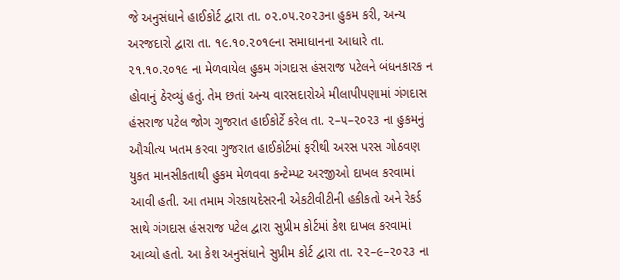જે અનુસંધાને હાઈકોર્ટ દ્વારા તા. ૦૨.૦૫.૨૦૨૩ના હુકમ કરી, અન્ય અરજદારો દ્વારા તા. ૧૯.૧૦.૨૦૧૯ના સમાધાનના આધારે તા. ૨૧.૧૦.૨૦૧૯ ના મેળવાયેલ હુકમ ગંગદાસ હંસરાજ પટેલને બંધનકારક ન હોવાનું ઠેરવ્યું હતું. તેમ છતાં અન્ય વારસદારોએ મીલાપીપણામાં ગંગદાસ હંસરાજ પટેલ જોગ ગુજરાત હાઈકોર્ટે કરેલ તા. ૨–૫–૨૦૨૩ ના હુકમનું ઔચીત્ય ખતમ કરવા ગુજરાત હાઈકોર્ટમાં ફરીથી અરસ પરસ ગોઠવણ યુકત માનસીકતાથી હુકમ મેળવવા કન્ટેમ્પટ અરજીઓ દાખલ કરવામાં આવી હતી. આ તમામ ગેરકાયદેસરની એકટીવીટીની હકીકતો અને રેકર્ડ સાથે ગંગદાસ હંસરાજ પટેલ દ્વારા સુપ્રીમ કોર્ટમાં કેશ દાખલ કરવામાં આવ્યો હતો. આ કેશ અનુસંધાને સુપ્રીમ કોર્ટ દ્વારા તા. ૨૨–૯–૨૦૨૩ ના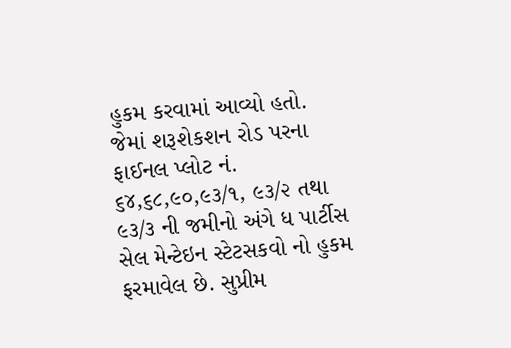હુકમ કરવામાં આવ્યો હતો. જેમાં શરૂશેકશન રોડ પરના ફાઈનલ પ્લોટ નં. ૬૪,૬૮,૯૦,૯૩/૧, ૯૩/૨ તથા ૯૩/૩ ની જમીનો અંગે ધ પાર્ટીસ સેલ મેન્ટેઇન સ્ટેટસકવો નો હુકમ ફરમાવેલ છે. સુપ્રીમ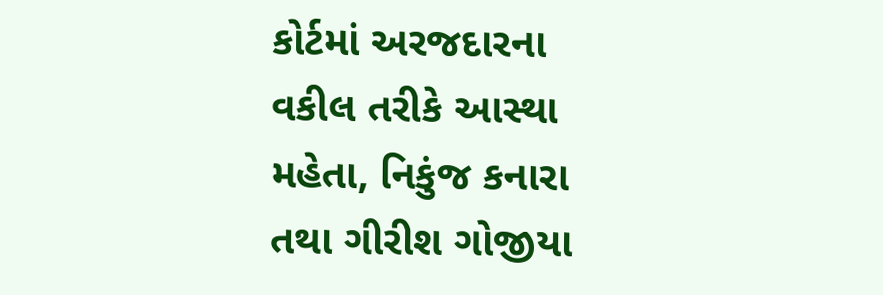કોર્ટમાં અરજદારના વકીલ તરીકે આસ્થા મહેતા, નિકુંજ કનારા તથા ગીરીશ ગોજીયા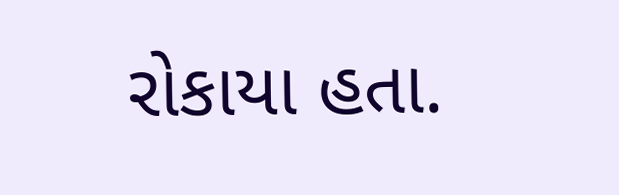રોકાયા હતા.